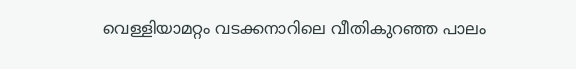വെള്ളിയാമറ്റം വടക്കനാറിലെ വീതികുറഞ്ഞ പാലം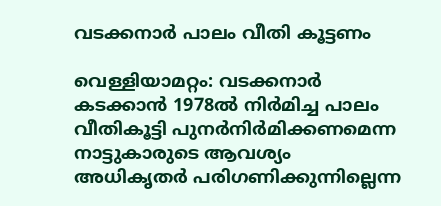വടക്കനാർ പാലം വീതി കൂട്ടണം

വെള്ളിയാമറ്റം: വടക്കനാർ കടക്കാന്‍ 1978ല്‍ നിർമിച്ച പാലം വീതികൂട്ടി പുനര്‍നിര്‍മിക്കണമെന്ന നാട്ടുകാരുടെ ആവശ്യം അധികൃതര്‍ പരിഗണിക്കുന്നില്ലെന്ന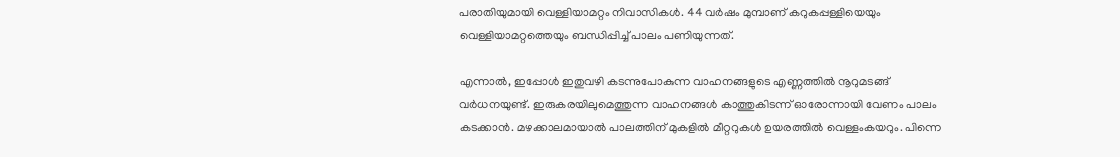പരാതിയുമായി വെള്ളിയാമറ്റം നിവാസികള്‍. 44 വര്‍ഷം മുമ്പാണ് കറുകപ്പള്ളിയെയും വെള്ളിയാമറ്റത്തെയും ബന്ധിപ്പിച്ച് പാലം പണിയുന്നത്.

എന്നാല്‍, ഇപ്പോള്‍ ഇതുവഴി കടന്നുപോകുന്ന വാഹനങ്ങളുടെ എണ്ണത്തില്‍ നൂറുമടങ്ങ് വര്‍ധനയുണ്ട്. ഇരുകരയിലുമെത്തുന്ന വാഹനങ്ങള്‍ കാത്തുകിടന്ന് ഓരോന്നായി വേണം പാലം കടക്കാന്‍. മഴക്കാലമായാല്‍ പാലത്തിന് മുകളില്‍ മീറ്ററുകൾ ഉയരത്തിൽ വെള്ളംകയറും. പിന്നെ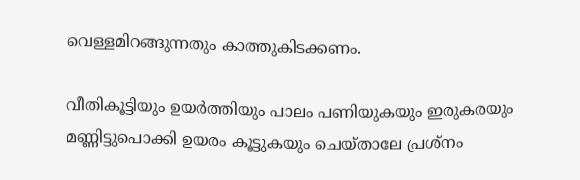വെള്ളമിറങ്ങുന്നതും കാത്തുകിടക്കണം.

വീതികൂട്ടിയും ഉയര്‍ത്തിയും പാലം പണിയുകയും ഇരുകരയും മണ്ണിട്ടുപൊക്കി ഉയരം കൂട്ടുകയും ചെയ്താലേ പ്രശ്‌നം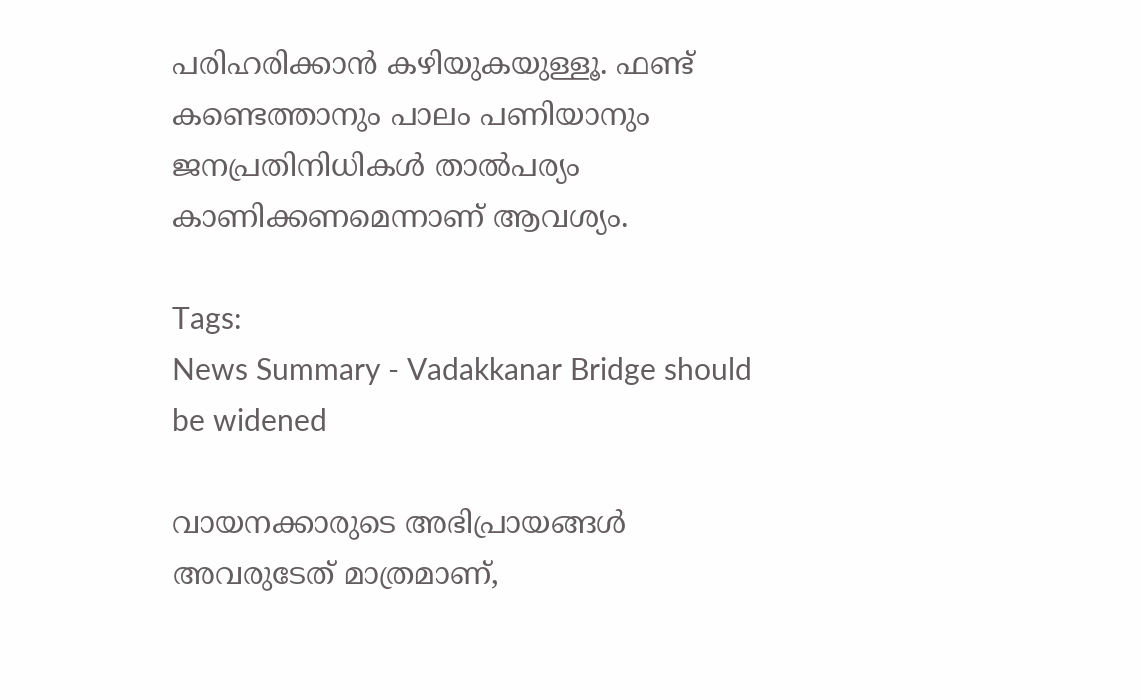പരിഹരിക്കാന്‍ കഴിയുകയുള്ളൂ. ഫണ്ട് കണ്ടെത്താനും പാലം പണിയാനും ജനപ്രതിനിധികള്‍ താല്‍പര്യം കാണിക്കണമെന്നാണ് ആവശ്യം.

Tags:
News Summary - Vadakkanar Bridge should be widened

വായനക്കാരുടെ അഭിപ്രായങ്ങള്‍ അവരുടേത് മാത്രമാണ്,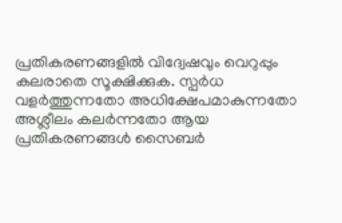പ്രതികരണങ്ങളിൽ വിദ്വേഷവും വെറുപ്പും കലരാതെ സൂക്ഷിക്കുക. സ്പർധ വളർത്തുന്നതോ അധിക്ഷേപമാകുന്നതോ അശ്ലീലം കലർന്നതോ ആയ പ്രതികരണങ്ങൾ സൈബർ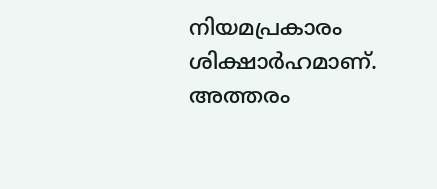നിയമപ്രകാരം ശിക്ഷാർഹമാണ്. അത്തരം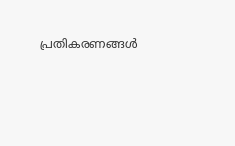പ്രതികരണങ്ങൾ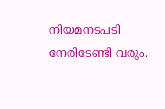നിയമനടപടി നേരിടേണ്ടി വരും.